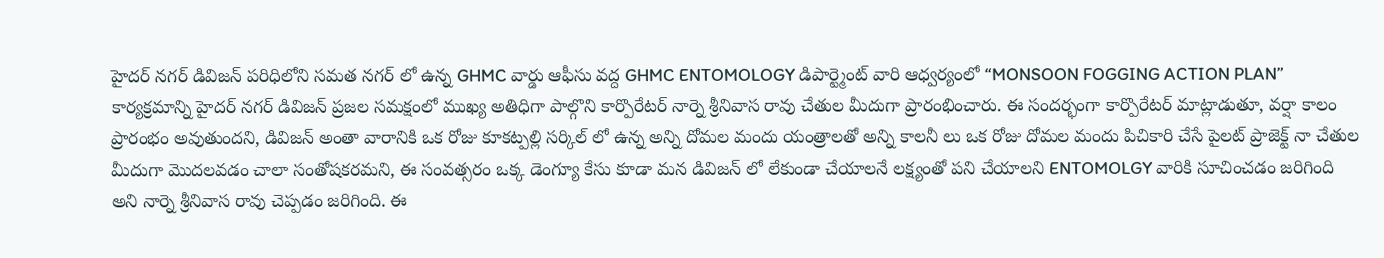హైదర్ నగర్ డివిజన్ పరిధిలోని సమత నగర్ లో ఉన్న GHMC వార్డు ఆఫీసు వద్ద GHMC ENTOMOLOGY డిపార్ట్మెంట్ వారి ఆధ్వర్యంలో “MONSOON FOGGING ACTION PLAN” కార్యక్రమాన్ని హైదర్ నగర్ డివిజన్ ప్రజల సమక్షంలో ముఖ్య అతిధిగా పాల్గొని కార్పొరేటర్ నార్నె శ్రీనివాస రావు చేతుల మీదుగా ప్రారంభించారు. ఈ సందర్భంగా కార్పొరేటర్ మాట్లాడుతూ, వర్షా కాలం ప్రారంభం అవుతుందని, డివిజన్ అంతా వారానికి ఒక రోజు కూకట్పల్లి సర్కిల్ లో ఉన్న అన్ని దోమల మందు యంత్రాలతో అన్ని కాలనీ లు ఒక రోజు దోమల మందు పిచికారి చేసే పైలట్ ప్రాజెక్ట్ నా చేతుల మీదుగా మొదలవడం చాలా సంతోషకరమని, ఈ సంవత్సరం ఒక్క డెంగ్యూ కేసు కూడా మన డివిజన్ లో లేకుండా చేయాలనే లక్ష్యంతో పని చేయాలని ENTOMOLGY వారికి సూచించడం జరిగింది అని నార్నె శ్రీనివాస రావు చెప్పడం జరిగింది. ఈ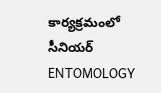కార్యక్రమంలో సీనియర్ ENTOMOLOGY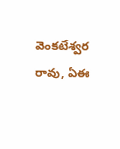వెంకటేశ్వర రావు, ఏఈ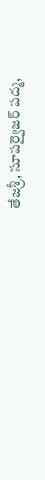తేజశ్రీ, సూపర్వైజర్ పద్మ,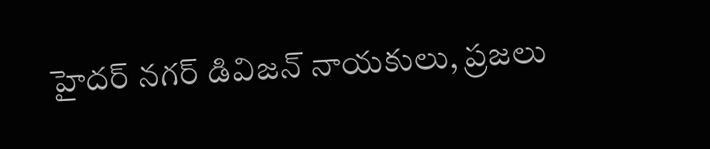హైదర్ నగర్ డివిజన్ నాయకులు, ప్రజలు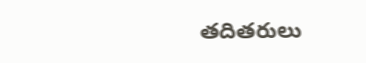తదితరులు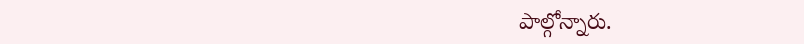పాల్గోన్నారు.